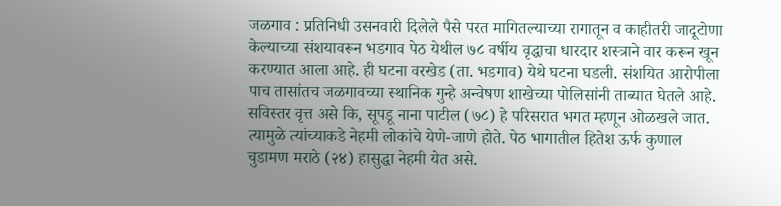जळगाव : प्रतिनिधी उसनवारी दिलेले पैसे परत मागितल्याच्या रागातून व काहीतरी जादूटोणा केल्याच्या संशयावरून भडगाव पेठ येथील ७८ वर्षीय वृद्धाचा धारदार शस्त्राने वार करून खून करण्यात आला आहे. ही घटना वरखेड (ता. भडगाव) येथे घटना घडली. संशयित आरोपीला पाच तासांतच जळगावच्या स्थानिक गुन्हे अन्वेषण शाखेच्या पोलिसांनी ताब्यात घेतले आहे. सविस्तर वृत्त असे कि, सूपडू नाना पाटील (७८) हे परिसरात भगत म्हणून ओळखले जात. त्यामुळे त्यांच्याकडे नेहमी लोकांचे येणे-जाणे होते. पेठ भागातील हितेश ऊर्फ कुणाल चुडामण मराठे (२४) हासुद्धा नेहमी येत असे.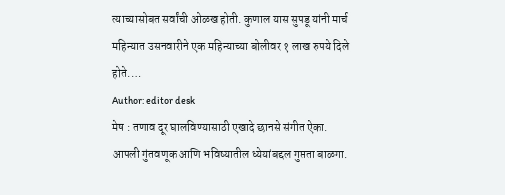त्याच्यासोबत सर्वांची ओळख होती. कुणाल यास सुपडू यांनी मार्च महिन्यात उसनवारीने एक महिन्याच्या बोलीवर १ लाख रुपये दिले होते.…
Author: editor desk
मेष : तणाव दूर घालविण्यासाठी एखादे छानसे संगीत ऐका. आपली गुंतवणूक आणि भविष्यातील ध्येयांबद्दल गुप्तता बाळगा.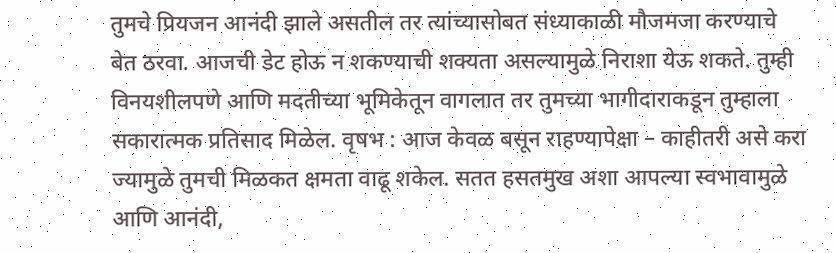तुमचे प्रियजन आनंदी झाले असतील तर त्यांच्यासोबत संध्याकाळी मौजमजा करण्याचे बेत ठरवा. आजची डेट होऊ न शकण्याची शक्यता असल्यामुळे निराशा येऊ शकते. तुम्ही विनयशीलपणे आणि मदतीच्या भूमिकेतून वागलात तर तुमच्या भागीदाराकडून तुम्हाला सकारात्मक प्रतिसाद मिळेल. वृषभ : आज केवळ बसून राहण्यापेक्षा – काहीतरी असे करा ज्यामुळे तुमची मिळकत क्षमता वाढू शकेल. सतत हसतमुख अशा आपल्या स्वभावामुळे आणि आनंदी,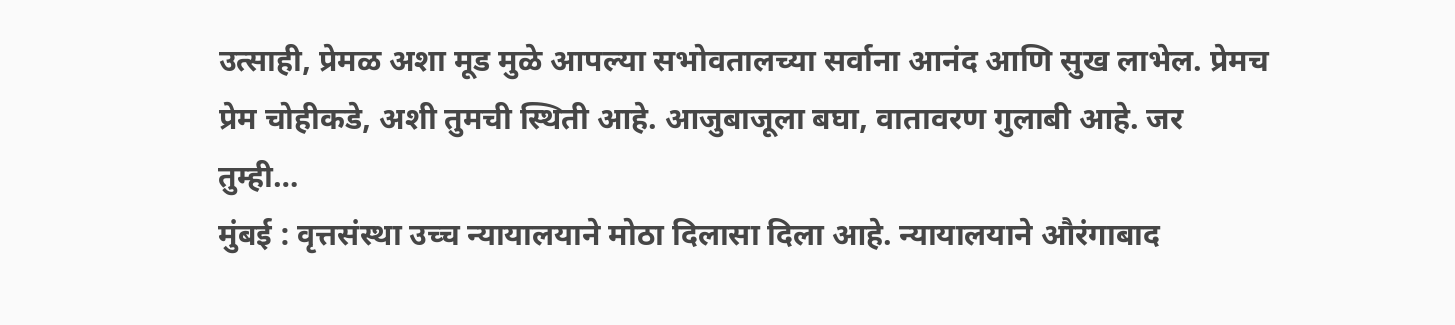उत्साही, प्रेमळ अशा मूड मुळे आपल्या सभोवतालच्या सर्वाना आनंद आणि सुख लाभेल. प्रेमच प्रेम चोहीकडे, अशी तुमची स्थिती आहे. आजुबाजूला बघा, वातावरण गुलाबी आहे. जर तुम्ही…
मुंबई : वृत्तसंस्था उच्च न्यायालयाने मोठा दिलासा दिला आहे. न्यायालयाने औरंगाबाद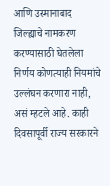आणि उस्मानाबाद जिल्ह्याचे नामकरण करण्यासाठी घेतलेला निर्णय कोणत्याही नियमांचे उल्लंघन करणारा नाही, असं म्हटले आहे. काही दिवसापूर्वी राज्य सरकारने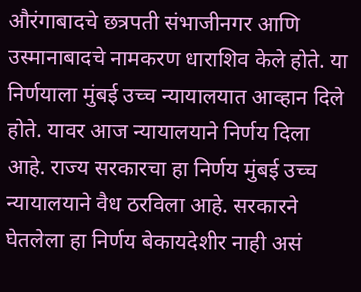औरंगाबादचे छत्रपती संभाजीनगर आणि उस्मानाबादचे नामकरण धाराशिव केले होते. या निर्णयाला मुंबई उच्च न्यायालयात आव्हान दिले होते. यावर आज न्यायालयाने निर्णय दिला आहे. राज्य सरकारचा हा निर्णय मुंबई उच्च न्यायालयाने वैध ठरविला आहे. सरकारने घेतलेला हा निर्णय बेकायदेशीर नाही असं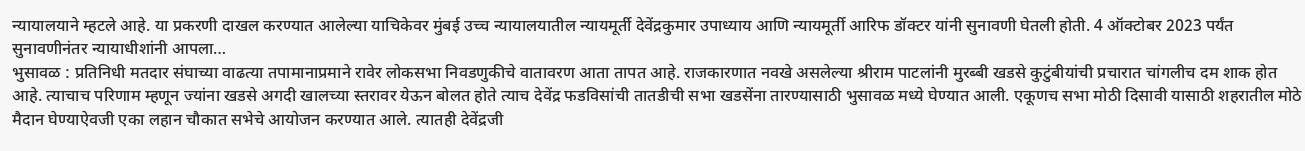न्यायालयाने म्हटले आहे. या प्रकरणी दाखल करण्यात आलेल्या याचिकेवर मुंबई उच्च न्यायालयातील न्यायमूर्ती देवेंद्रकुमार उपाध्याय आणि न्यायमूर्ती आरिफ डॉक्टर यांनी सुनावणी घेतली होती. 4 ऑक्टोबर 2023 पर्यंत सुनावणीनंतर न्यायाधीशांनी आपला…
भुसावळ : प्रतिनिधी मतदार संघाच्या वाढत्या तपामानाप्रमाने रावेर लोकसभा निवडणुकीचे वातावरण आता तापत आहे. राजकारणात नवखे असलेल्या श्रीराम पाटलांनी मुरब्बी खडसे कुटुंबीयांची प्रचारात चांगलीच दम शाक होत आहे. त्याचाच परिणाम म्हणून ज्यांना खडसे अगदी खालच्या स्तरावर येऊन बोलत होते त्याच देवेंद्र फडविसांची तातडीची सभा खडसेंना तारण्यासाठी भुसावळ मध्ये घेण्यात आली. एकूणच सभा मोठी दिसावी यासाठी शहरातील मोठे मैदान घेण्याऐवजी एका लहान चौकात सभेचे आयोजन करण्यात आले. त्यातही देवेंद्रजी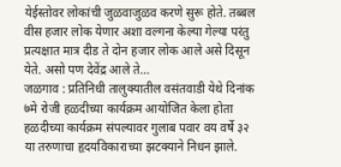येईस्तोवर लोकांची जुळवाजुळव करणे सुरू होते. तब्बल वीस हजार लोक येणार अशा वल्गना केल्या गेल्या परंतु प्रत्यक्षात मात्र दीड ते दोन हजार लोक आले असे दिसून येते. असो पण देवेंद्र आले ते…
जळगाव : प्रतिनिधी तालुक्यातील वसंतवाडी येथे दिनांक ७मे रोजी हळदीच्या कार्यक्रम आयोजित केला होता हळदीच्या कार्यक्रम संपल्यावर गुलाब पवार वय वर्षे ३२ या तरुणाचा हृदयविकाराच्या झटक्याने निधन झाले.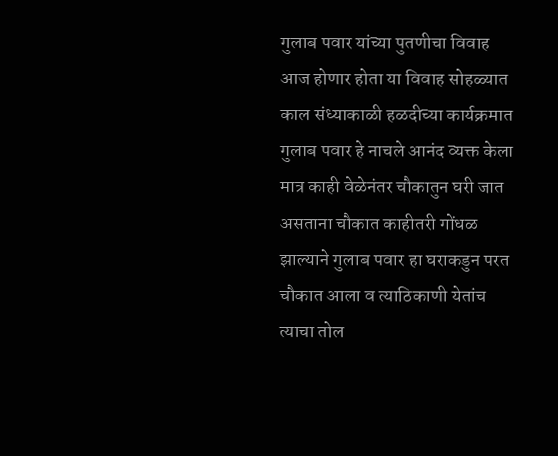गुलाब पवार यांच्या पुतणीचा विवाह आज होणार होता या विवाह सोहळ्यात काल संध्याकाळी हळदीच्या कार्यक्रमात गुलाब पवार हे नाचले आनंद व्यक्त केला मात्र काही वेळेनंतर चौकातुन घरी जात असताना चौकात काहीतरी गोंधळ झाल्याने गुलाब पवार हा घराकडुन परत चौकात आला व त्याठिकाणी येतांच त्याचा तोल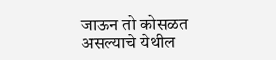जाऊन तो कोसळत असल्याचे येथील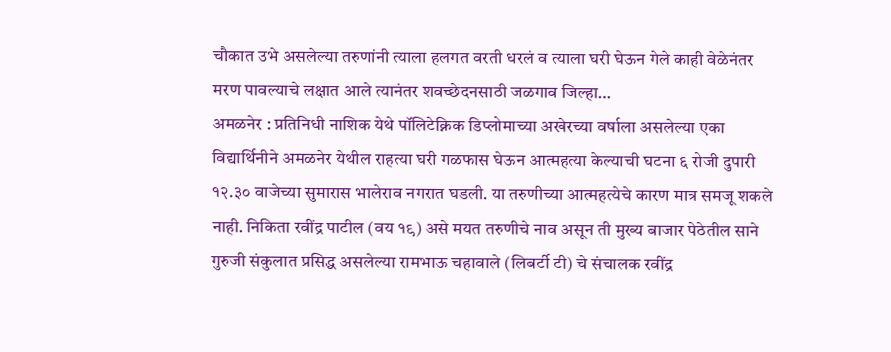चौकात उभे असलेल्या तरुणांनी त्याला हलगत वरती धरलं व त्याला घरी घेऊन गेले काही वेळेनंतर मरण पावल्याचे लक्षात आले त्यानंतर शवच्छेदनसाठी जळगाव जिल्हा…
अमळनेर : प्रतिनिधी नाशिक येथे पॉलिटेक्निक डिप्लोमाच्या अखेरच्या वर्षाला असलेल्या एका विद्यार्थिनीने अमळनेर येथील राहत्या घरी गळफास घेऊन आत्महत्या केल्याची घटना ६ रोजी दुपारी १२.३० वाजेच्या सुमारास भालेराव नगरात घडली. या तरुणीच्या आत्महत्येचे कारण मात्र समजू शकले नाही. निकिता रवींद्र पाटील (वय १९) असे मयत तरुणीचे नाव असून ती मुख्य बाजार पेठेतील साने गुरुजी संकुलात प्रसिद्ध असलेल्या रामभाऊ चहावाले (लिबर्टी टी) चे संचालक रवींद्र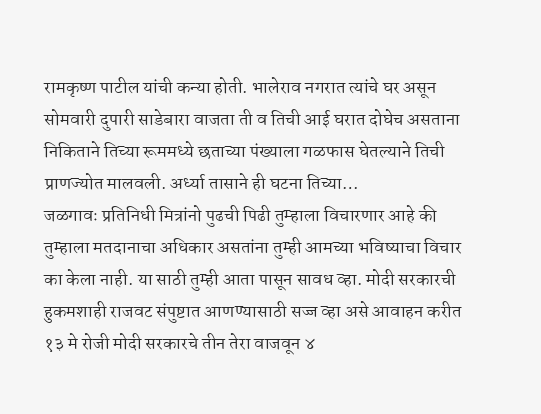रामकृष्ण पाटील यांची कन्या होती. भालेराव नगरात त्यांचे घर असून सोमवारी दुपारी साडेबारा वाजता ती व तिची आई घरात दोघेच असताना निकिताने तिच्या रूममध्ये छताच्या पंख्याला गळफास घेतल्याने तिची प्राणज्योत मालवली. अर्ध्या तासाने ही घटना तिच्या…
जळगावः प्रतिनिधी मित्रांनो पुढची पिढी तुम्हाला विचारणार आहे की तुम्हाला मतदानाचा अधिकार असतांना तुम्ही आमच्या भविष्याचा विचार का केला नाही. या साठी तुम्ही आता पासून सावध व्हा. मोदी सरकारची हुकमशाही राजवट संपुष्टात आणण्यासाठी सज्ज व्हा असे आवाहन करीत १३ मे रोजी मोदी सरकारचे तीन तेरा वाजवून ४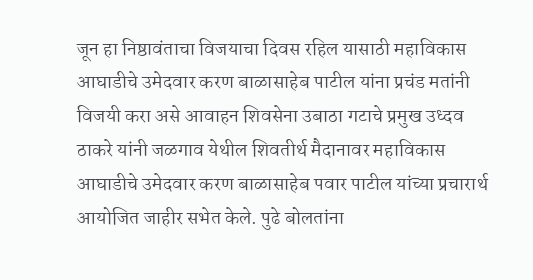जून हा निष्ठावंताचा विजयाचा दिवस रहिल यासाठी महाविकास आघाडीचे उमेदवार करण बाळासाहेब पाटील यांना प्रचंड मतांनी विजयी करा असे आवाहन शिवसेना उबाठा गटाचे प्रमुख उध्दव ठाकरे यांनी जळगाव येथील शिवतीर्थ मैदानावर महाविकास आघाडीचे उमेदवार करण बाळासाहेब पवार पाटील यांच्या प्रचारार्थ आयोजित जाहीर सभेत केले. पुढे बोलतांना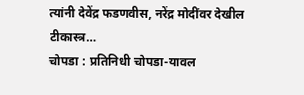त्यांनी देवेंद्र फडणवीस, नरेंद्र मोदींवर देखील टीकास्त्र…
चोपडा : प्रतिनिधी चोपडा-यावल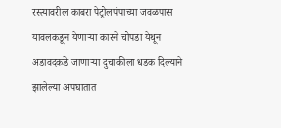रस्त्यावरील काबरा पेट्रोलपंपाच्या जवळपास यावलकडून येणाऱ्या कारने चोपडा येथून अडावदकडे जाणाऱ्या दुचाकीला धडक दिल्याने झालेल्या अपघातात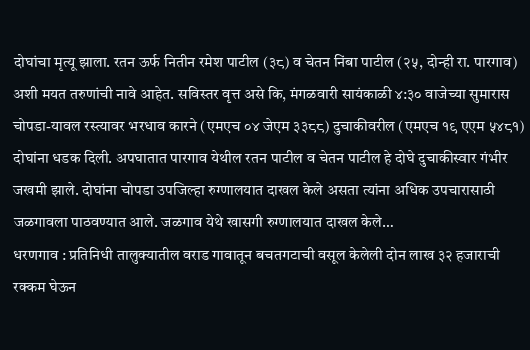दोघांचा मृत्यू झाला. रतन ऊर्फ नितीन रमेश पाटील (३८) व चेतन निंबा पाटील (२५, दोन्ही रा. पारगाव) अशी मयत तरुणांची नावे आहेत. सविस्तर वृत्त असे कि, मंगळवारी सायंकाळी ४:३० वाजेच्या सुमारास चोपडा-यावल रस्त्यावर भरधाव कारने (एमएच ०४ जेएम ३३८८) दुचाकीवरील (एमएच १९ एएम ५४८१) दोघांना धडक दिली. अपघातात पारगाव येथील रतन पाटील व चेतन पाटील हे दोघे दुचाकीस्वार गंभीर जखमी झाले. दोघांना चोपडा उपजिल्हा रुग्णालयात दाखल केले असता त्यांना अधिक उपचारासाठी जळगावला पाठवण्यात आले. जळगाव येथे खासगी रुग्णालयात दाखल केले…
धरणगाव : प्रतिनिधी तालुक्यातील वराड गावातून बचतगटाची वसूल केलेली दोन लाख ३२ हजाराची रक्कम घेऊन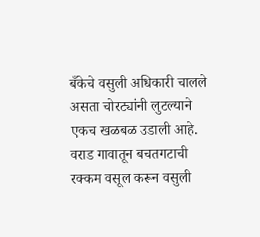बँकेचे वसुली अधिकारी चालले असता चोरट्यांनी लुटल्याने एकच खळबळ उडाली आहे. वराड गावातून बचतगटाची रक्कम वसूल करून वसुली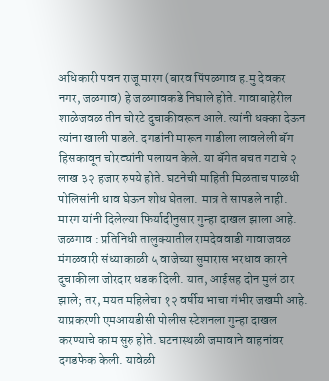अधिकारी पवन राजू मारग (बारव पिंपळगाव ह.मु देवकर नगर, जळगाव) हे जळगावकडे निघाले होते. गावाबाहेरील शाळेजवळ तीन चोरटे दुचाकीवरून आले. त्यांनी धक्का देऊन त्यांना खाली पाडले. दगडांनी मारून गाडीला लावलेली बॅग हिसकावून चोरट्यांनी पलायन केले. या बॅगेत बचत गटाचे २ लाख ३२ हजार रुपये होते. घटनेची माहिती मिळताच पाळधी पोलिसांनी धाव घेऊन शोध घेतला. मात्र ते सापडले नाही. मारग यांनी दिलेल्या फिर्यादीनुसार गुन्हा दाखल झाला आहे.
जळगाव : प्रतिनिधी तालुक्यातील रामदेववाडी गावाजवळ मंगळवारी संध्याकाळी ५ वाजेच्या सुमारास भरधाव कारने दुचाकीला जोरदार धडक दिली. यात, आईसह दोन मुलं ठार झाले; तर, मयत महिलेचा १२ वर्षीय भाचा गंभीर जखमी आहे. याप्रकरणी एमआयडीसी पोलीस स्टेशनला गुन्हा दाखल करण्याचे काम सुरु होते. घटनास्थळी जमावाने वाहनांवर दगडफेक केली. यावेळी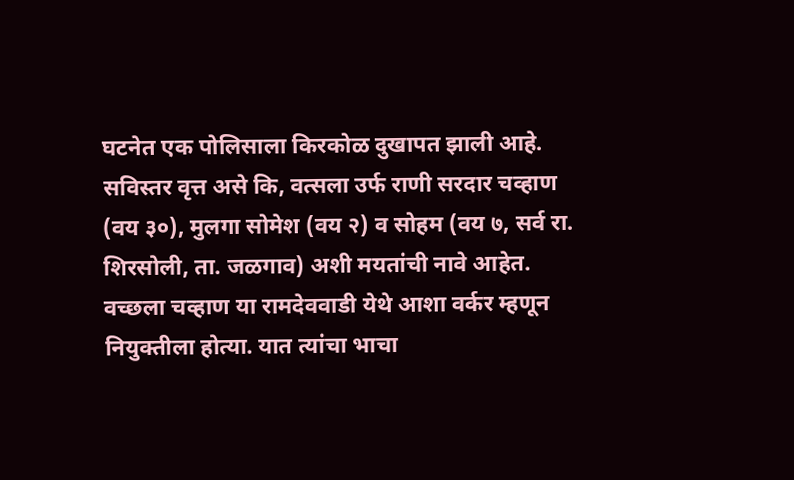घटनेत एक पोलिसाला किरकोळ दुखापत झाली आहे. सविस्तर वृत्त असे कि, वत्सला उर्फ राणी सरदार चव्हाण (वय ३०), मुलगा सोमेश (वय २) व सोहम (वय ७, सर्व रा. शिरसोली, ता. जळगाव) अशी मयतांची नावे आहेत. वच्छला चव्हाण या रामदेववाडी येथे आशा वर्कर म्हणून नियुक्तीला होत्या. यात त्यांचा भाचा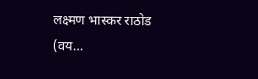लक्ष्मण भास्कर राठोड (वय…